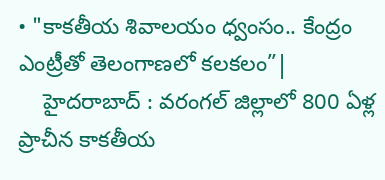• "కాకతీయ శివాలయం ధ్వంసం.. కేంద్రం ఎంట్రీతో తెలంగాణలో కలకలం”|
    హైదరాబాద్ : వరంగల్ జిల్లాలో 800 ఏళ్ల ప్రాచీన కాకతీయ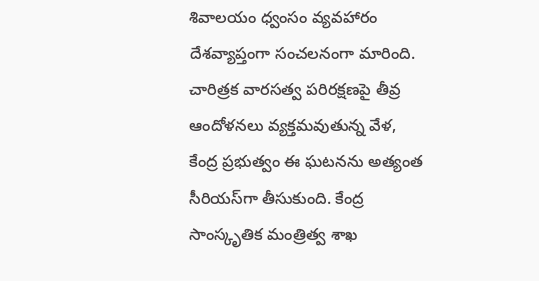శివాలయం ధ్వంసం వ్యవహారం దేశవ్యాప్తంగా సంచలనంగా మారింది.  చారిత్రక వారసత్వ పరిరక్షణపై తీవ్ర ఆందోళనలు వ్యక్తమవుతున్న వేళ, కేంద్ర ప్రభుత్వం ఈ ఘటనను అత్యంత సీరియస్‌గా తీసుకుంది. కేంద్ర సాంస్కృతిక మంత్రిత్వ శాఖ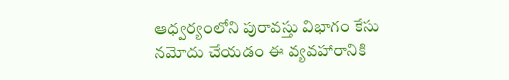ఆధ్వర్యంలోని పురావస్తు విభాగం కేసు నమోదు చేయడం ఈ వ్యవహారానికి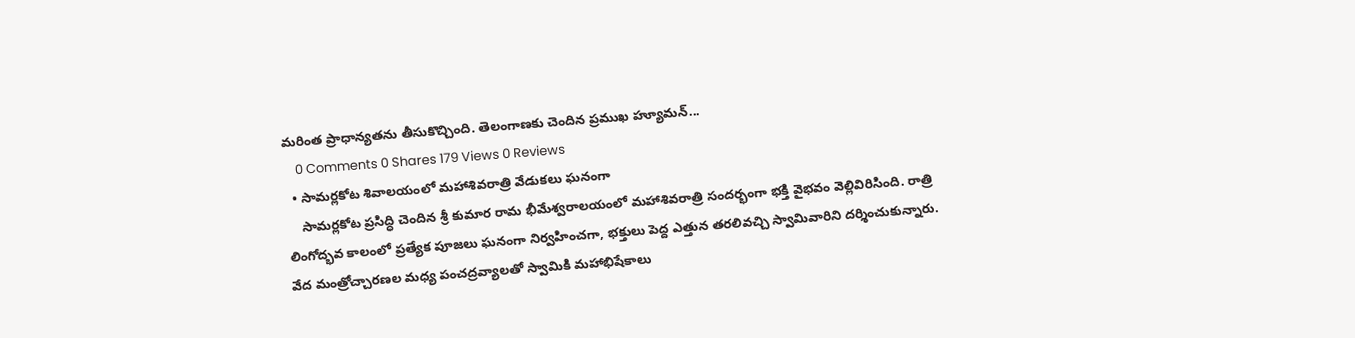మరింత ప్రాధాన్యతను తీసుకొచ్చింది. తెలంగాణకు చెందిన ప్రముఖ హ్యూమన్...
    0 Comments 0 Shares 179 Views 0 Reviews
  • సామర్లకోట శివాలయంలో మహాశివరాత్రి వేడుకలు ఘనంగా
    సామర్లకోట ప్రసిద్ధి చెందిన శ్రీ కుమార రామ భీమేశ్వరాలయంలో మహాశివరాత్రి సందర్భంగా భక్తి వైభవం వెల్లివిరిసింది. రాత్రి లింగోద్భవ కాలంలో ప్రత్యేక పూజలు ఘనంగా నిర్వహించగా, భక్తులు పెద్ద ఎత్తున తరలివచ్చి స్వామివారిని దర్శించుకున్నారు. వేద మంత్రోచ్చారణల మధ్య పంచద్రవ్యాలతో స్వామికి మహాభిషేకాలు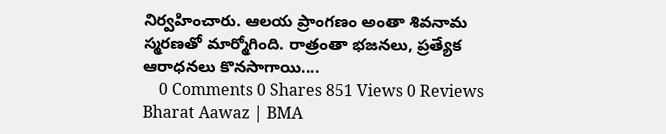నిర్వహించారు. ఆలయ ప్రాంగణం అంతా శివనామ స్మరణతో మార్మోగింది. రాత్రంతా భజనలు, ప్రత్యేక ఆరాధనలు కొనసాగాయి....
    0 Comments 0 Shares 851 Views 0 Reviews
Bharat Aawaz | BMA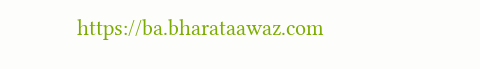https://ba.bharataawaz.com